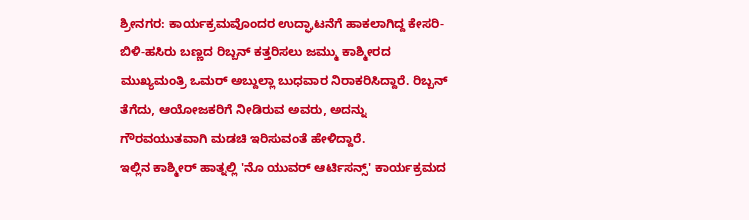ಶ್ರೀನಗರ: ಕಾರ್ಯಕ್ರಮವೊಂದರ ಉದ್ಘಾಟನೆಗೆ ಹಾಕಲಾಗಿದ್ದ ಕೇಸರಿ-ಬಿಳಿ-ಹಸಿರು ಬಣ್ಣದ ರಿಬ್ಬನ್ ಕತ್ತರಿಸಲು ಜಮ್ಮು ಕಾಶ್ಮೀರದ ಮುಖ್ಯಮಂತ್ರಿ ಒಮರ್ ಅಬ್ದುಲ್ಲಾ ಬುಧವಾರ ನಿರಾಕರಿಸಿದ್ದಾರೆ. ರಿಬ್ಬನ್ ತೆಗೆದು, ಆಯೋಜಕರಿಗೆ ನೀಡಿರುವ ಅವರು, ಅದನ್ನು ಗೌರವಯುತವಾಗಿ ಮಡಚಿ ಇರಿಸುವಂತೆ ಹೇಳಿದ್ದಾರೆ.
ಇಲ್ಲಿನ ಕಾಶ್ಮೀರ್ ಹಾತ್ನಲ್ಲಿ 'ನೊ ಯುವರ್ ಆರ್ಟಿಸನ್ಸ್' ಕಾರ್ಯಕ್ರಮದ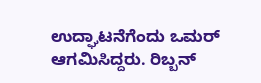ಉದ್ಘಾಟನೆಗೆಂದು ಒಮರ್ ಆಗಮಿಸಿದ್ದರು. ರಿಬ್ಬನ್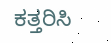ಕತ್ತರಿಸಿ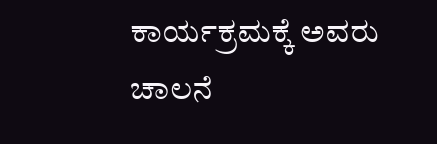ಕಾರ್ಯಕ್ರಮಕ್ಕೆ ಅವರು ಚಾಲನೆ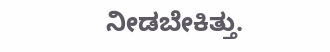ನೀಡಬೇಕಿತ್ತು.